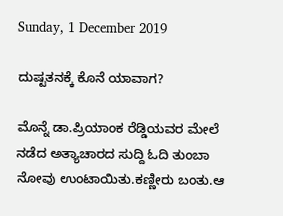Sunday, 1 December 2019

ದುಷ್ಟತನಕ್ಕೆ ಕೊನೆ ಯಾವಾಗ?

ಮೊನ್ನೆ ಡಾ.ಪ್ರಿಯಾಂಕ ರೆಡ್ಡಿಯವರ ಮೇಲೆ ನಡೆದ ಅತ್ಯಾಚಾರದ ಸುದ್ದಿ ಓದಿ ತುಂಬಾ ನೋವು ಉಂಟಾಯಿತು.ಕಣ್ಣೀರು ಬಂತು.ಆ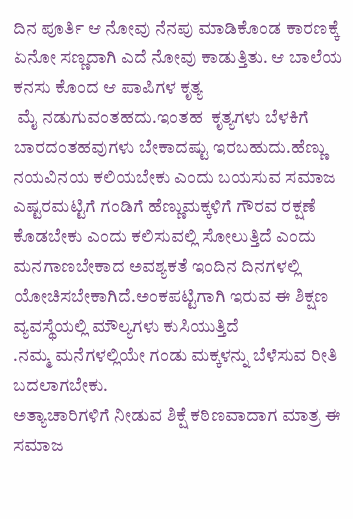ದಿನ ಪೂರ್ತಿ ಆ ನೋವು ನೆನಪು ಮಾಡಿಕೊಂಡ ಕಾರಣಕ್ಕೆ ಏನೋ ಸಣ್ಣದಾಗಿ ಎದೆ ನೋವು ಕಾಡುತ್ತಿತು. ಆ ಬಾಲೆಯ ಕನಸು ಕೊಂದ ಆ ಪಾಪಿಗಳ ಕೃತ್ಯ
 ಮೈ ನಡುಗುವಂತಹದು.ಇಂತಹ  ಕೃತ್ಯಗಳು ಬೆಳಕಿಗೆ ಬಾರದಂತಹವುಗಳು ಬೇಕಾದಷ್ಟು ಇರಬಹುದು.ಹೆಣ್ಣು ನಯವಿನಯ ಕಲಿಯಬೇಕು ಎಂದು ಬಯಸುವ ಸಮಾಜ ಎಷ್ಟರಮಟ್ಟಿಗೆ ಗಂಡಿಗೆ ಹೆಣ್ಣುಮಕ್ಕಳಿಗೆ ಗೌರವ ರಕ್ಷಣೆ ಕೊಡಬೇಕು ಎಂದು ಕಲಿಸುವಲ್ಲಿ ಸೋಲುತ್ತಿದೆ ಎಂದು ಮನಗಾಣಬೇಕಾದ ಅವಶ್ಯಕತೆ ಇಂದಿನ ದಿನಗಳಲ್ಲಿ ಯೋಚಿಸಬೇಕಾಗಿದೆ.ಅಂಕಪಟ್ಟಿಗಾಗಿ ಇರುವ ಈ ಶಿಕ್ಷಣ ವ್ಯವಸ್ಥೆಯಲ್ಲಿ ಮೌಲ್ಯಗಳು ಕುಸಿಯುತ್ತಿದೆ
.ನಮ್ಮ ಮನೆಗಳಲ್ಲಿಯೇ ಗಂಡು ಮಕ್ಕಳನ್ನು ಬೆಳೆಸುವ ರೀತಿ ಬದಲಾಗಬೇಕು.
ಅತ್ಯಾಚಾರಿಗಳಿಗೆ ನೀಡುವ ಶಿಕ್ಷೆ ಕಠಿಣವಾದಾಗ ಮಾತ್ರ ಈ ಸಮಾಜ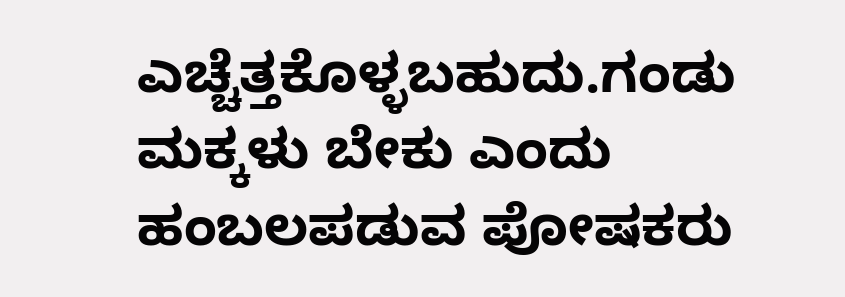ಎಚ್ಚೆತ್ತಕೊಳ್ಳಬಹುದು.ಗಂಡು ಮಕ್ಕಳು ಬೇಕು ಎಂದು ಹಂಬಲಪಡುವ ಪೋಷಕರು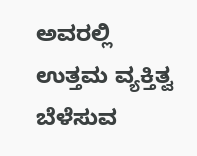ಅವರಲ್ಲಿ ಉತ್ತಮ ವ್ಯಕ್ತಿತ್ವ ಬೆಳೆಸುವ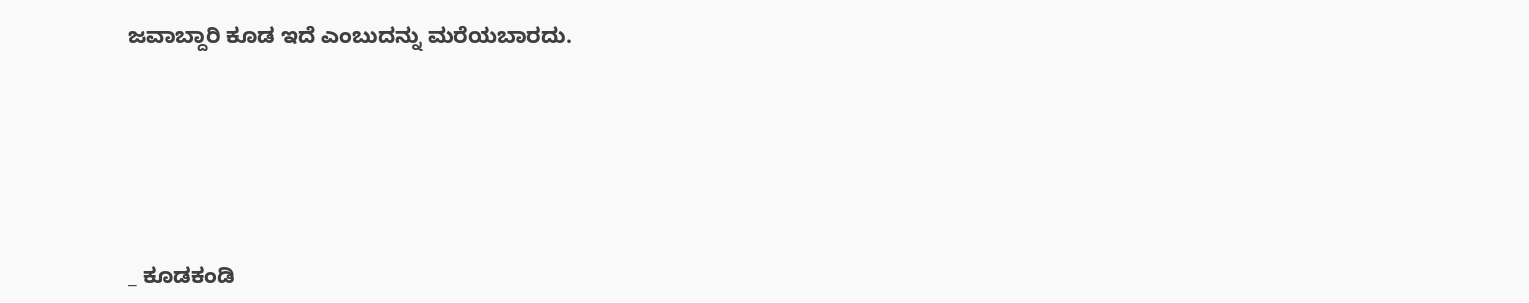ಜವಾಬ್ದಾರಿ ಕೂಡ ಇದೆ ಎಂಬುದನ್ನು ಮರೆಯಬಾರದು.






_ ಕೂಡಕಂಡಿ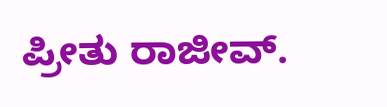ಪ್ರೀತು ರಾಜೀವ್.